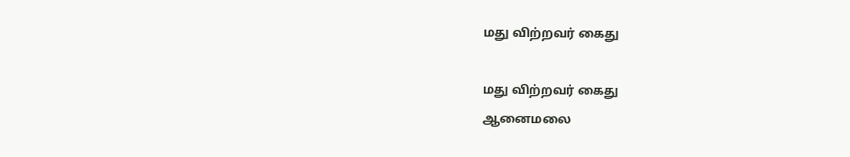மது விற்றவர் கைது

மது விற்றவர் கைது
ஆனைமலை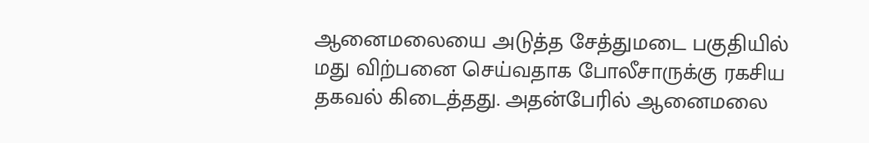ஆனைமலையை அடுத்த சேத்துமடை பகுதியில் மது விற்பனை செய்வதாக போலீசாருக்கு ரகசிய தகவல் கிடைத்தது. அதன்பேரில் ஆனைமலை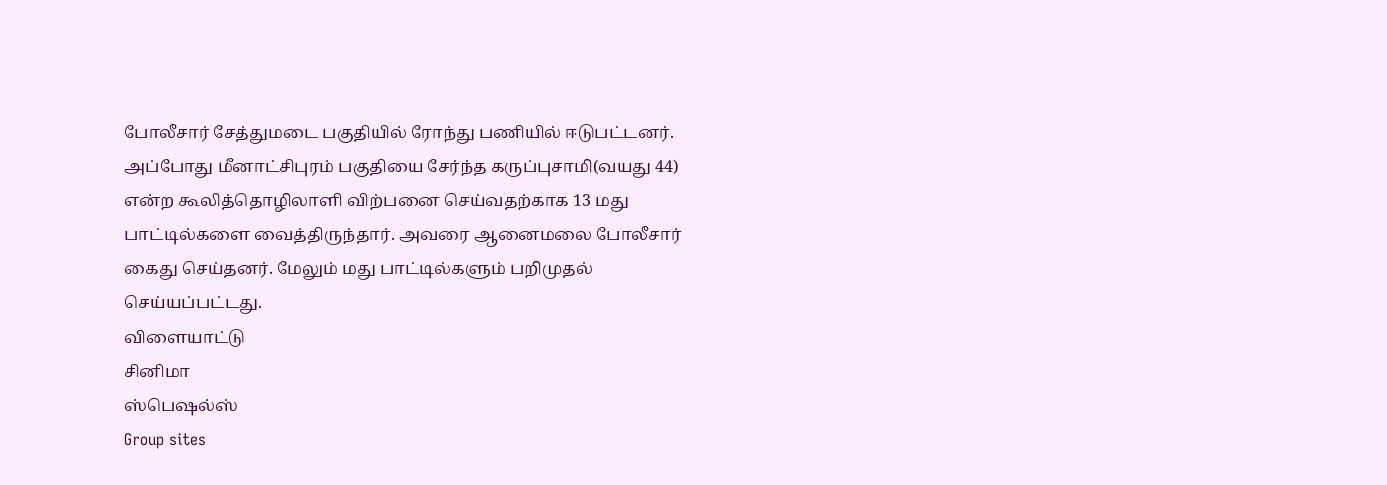போலீசார் சேத்துமடை பகுதியில் ரோந்து பணியில் ஈடுபட்டனர். அப்போது மீனாட்சிபுரம் பகுதியை சேர்ந்த கருப்புசாமி(வயது 44) என்ற கூலித்தொழிலாளி விற்பனை செய்வதற்காக 13 மது பாட்டில்களை வைத்திருந்தார். அவரை ஆனைமலை போலீசார் கைது செய்தனர். மேலும் மது பாட்டில்களும் பறிமுதல் செய்யப்பட்டது.
விளையாட்டு
சினிமா
ஸ்பெஷல்ஸ்
Group sites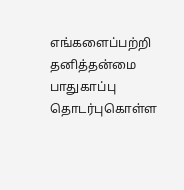எங்களைப்பற்றி தனித்தன்மை பாதுகாப்பு தொடர்புகொள்ள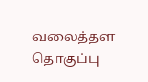வலைத்தள தொகுப்பு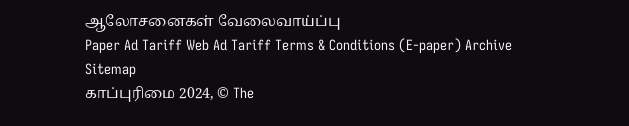ஆலோசனைகள் வேலைவாய்ப்பு
Paper Ad Tariff Web Ad Tariff Terms & Conditions (E-paper) Archive Sitemap
காப்புரிமை 2024, © The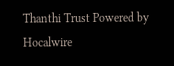Thanthi Trust Powered by Hocalwire